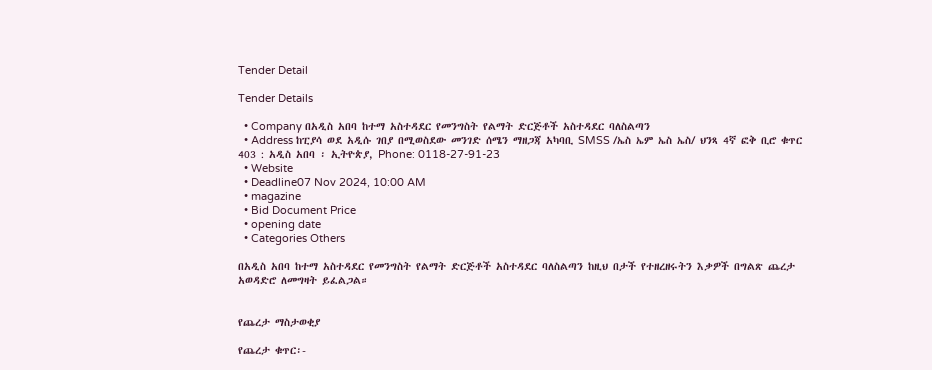Tender Detail

Tender Details

  • Company በአዲስ አበባ ከተማ አስተዳደር የመንግስት የልማት ድርጅቶች አስተዳደር ባለስልጣን
  • Address ከፒያሳ ወደ አዲሱ ገበያ በሚወስደው መንገድ ሰሜን ማዘጋጃ አካባቢ SMSS /ኤስ ኤም ኤስ ኤስ/ ህንጻ 4ኛ ፎቅ ቢሮ ቁጥር 403 : አዲስ አበባ ፡ ኢትዮጵያ, Phone: 0118-27-91-23
  • Website
  • Deadline07 Nov 2024, 10:00 AM
  • magazine
  • Bid Document Price
  • opening date
  • Categories Others

በአዲስ አበባ ከተማ አስተዳደር የመንግስት የልማት ድርጅቶች አስተዳደር ባለስልጣን ከዚህ በታች የተዘረዘሩትን እቃዎች በግልጽ ጨረታ አወዳድሮ ለመግዛት ይፈልጋል።


የጨረታ ማስታወቂያ

የጨረታ ቁጥር፡-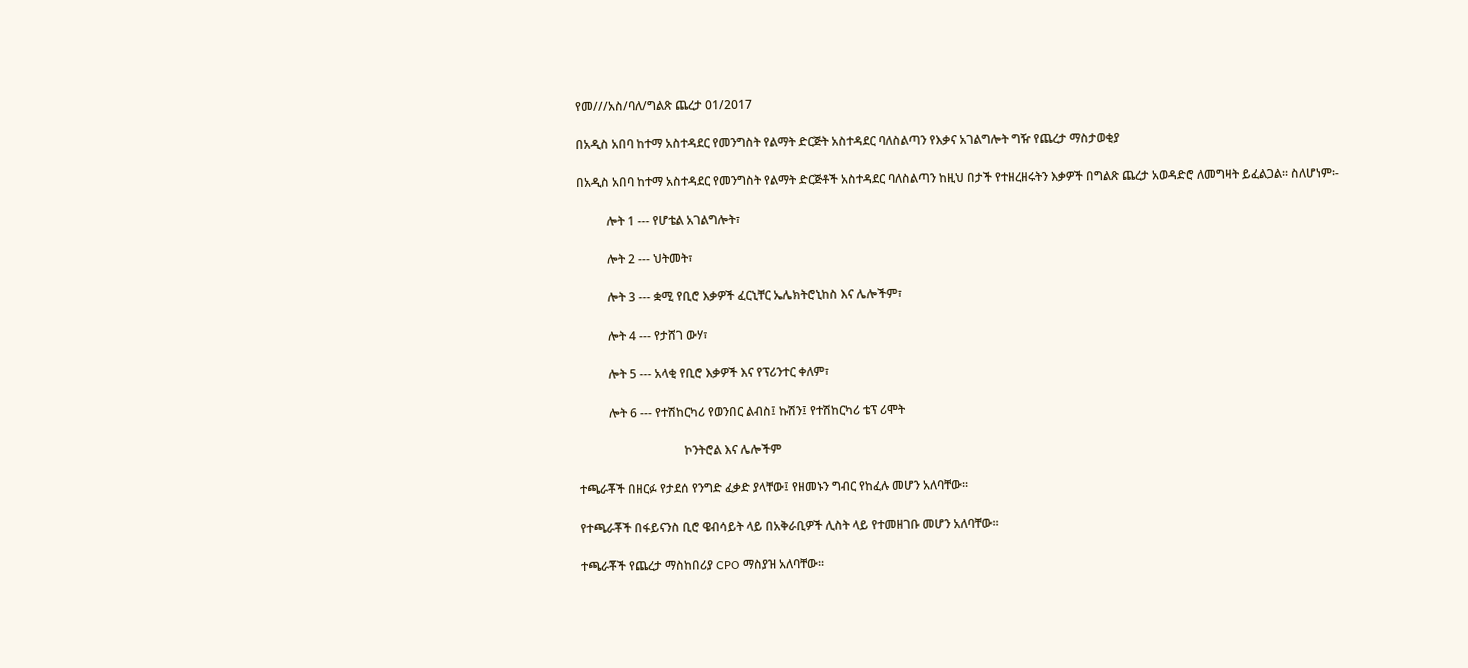የመ///አስ/ባለ/ግልጽ ጨረታ 01/2017

በአዲስ አበባ ከተማ አስተዳደር የመንግስት የልማት ድርጅት አስተዳደር ባለስልጣን የእቃና አገልግሎት ግዥ የጨረታ ማስታወቂያ

በአዲስ አበባ ከተማ አስተዳደር የመንግስት የልማት ድርጅቶች አስተዳደር ባለስልጣን ከዚህ በታች የተዘረዘሩትን እቃዎች በግልጽ ጨረታ አወዳድሮ ለመግዛት ይፈልጋል። ስለሆነም፡-

          ሎት 1 --- የሆቴል አገልግሎት፣

          ሎት 2 --- ህትመት፣

          ሎት 3 --- ቋሚ የቢሮ እቃዎች ፈርኒቸር ኤሌክትሮኒከስ እና ሌሎችም፣

          ሎት 4 --- የታሸገ ውሃ፣

          ሎት 5 --- አላቂ የቢሮ እቃዎች እና የፕሪንተር ቀለም፣

          ሎት 6 --- የተሽከርካሪ የወንበር ልብስ፤ ኩሽን፤ የተሽከርካሪ ቴፕ ሪሞት

                                   ኮንትሮል እና ሌሎችም

ተጫራቾች በዘርፉ የታደሰ የንግድ ፈቃድ ያላቸው፤ የዘመኑን ግብር የከፈሉ መሆን አለባቸው።

የተጫራቾች በፋይናንስ ቢሮ ዌብሳይት ላይ በአቅራቢዎች ሊስት ላይ የተመዘገቡ መሆን አለባቸው፡፡

ተጫራቾች የጨረታ ማስከበሪያ CPO ማስያዝ አለባቸው፡፡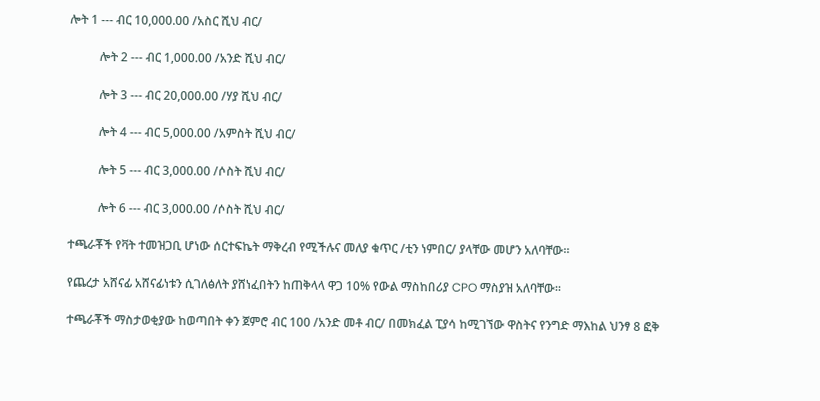ሎት 1 --- ብር 10,000.00 /አስር ሺህ ብር/

          ሎት 2 --- ብር 1,000.00 /አንድ ሺህ ብር/

          ሎት 3 --- ብር 20,000.00 /ሃያ ሺህ ብር/

          ሎት 4 --- ብር 5,000.00 /አምስት ሺህ ብር/

          ሎት 5 --- ብር 3,000.00 /ሶስት ሺህ ብር/

          ሎት 6 --- ብር 3,000.00 /ሶስት ሺህ ብር/

ተጫራቾች የቫት ተመዝጋቢ ሆነው ሰርተፍኬት ማቅረብ የሚችሉና መለያ ቁጥር /ቲን ነምበር/ ያላቸው መሆን አለባቸው።

የጨረታ አሸናፊ አሸናፊነቱን ሲገለፅለት ያሸነፈበትን ከጠቅላላ ዋጋ 10% የውል ማስከበሪያ CPO ማስያዝ አለባቸው።

ተጫራቾች ማስታወቂያው ከወጣበት ቀን ጀምሮ ብር 100 /አንድ መቶ ብር/ በመክፈል ፒያሳ ከሚገኘው ዋስትና የንግድ ማእከል ህንፃ 8 ፎቅ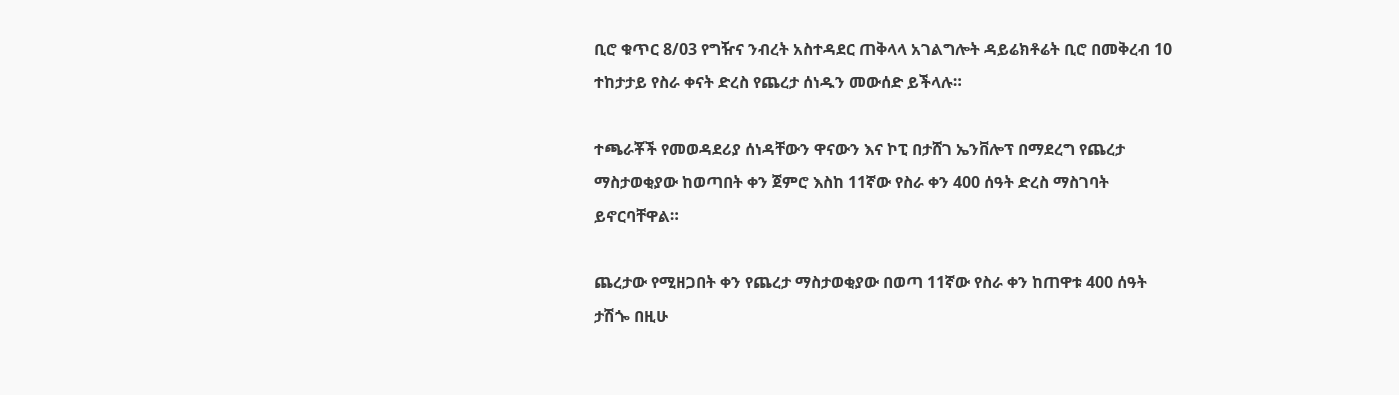ቢሮ ቁጥር 8/03 የግዥና ንብረት አስተዳደር ጠቅላላ አገልግሎት ዳይሬክቶሬት ቢሮ በመቅረብ 10 ተከታታይ የስራ ቀናት ድረስ የጨረታ ሰነዱን መውሰድ ይችላሉ።

ተጫራቾች የመወዳደሪያ ሰነዳቸውን ዋናውን እና ኮፒ በታሸገ ኤንቨሎፕ በማደረግ የጨረታ ማስታወቂያው ከወጣበት ቀን ጀምሮ እስከ 11ኛው የስራ ቀን 400 ሰዓት ድረስ ማስገባት ይኖርባቸዋል።

ጨረታው የሚዘጋበት ቀን የጨረታ ማስታወቂያው በወጣ 11ኛው የስራ ቀን ከጠዋቱ 400 ሰዓት ታሽጐ በዚሁ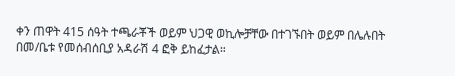ቀን ጠዋት 415 ሰዓት ተጫራቾች ወይም ህጋዊ ወኪሎቻቸው በተገኙበት ወይም በሌሉበት በመ/ቤቱ የመሰብሰቢያ አዳራሽ 4 ፎቅ ይከፈታል።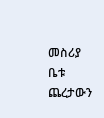መስሪያ ቤቱ ጨረታውን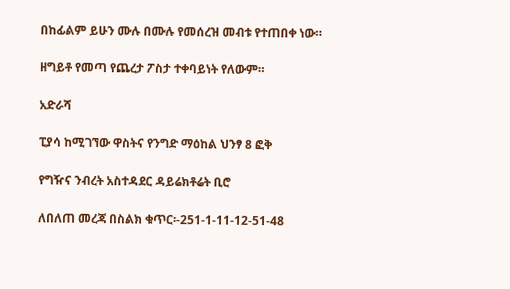በከፊልም ይሁን ሙሉ በሙሉ የመሰረዝ መብቱ የተጠበቀ ነው።

ዘግይቶ የመጣ የጨረታ ፖስታ ተቀባይነት የለውም።

አድራሻ

ፒያሳ ከሚገኘው ዋስትና የንግድ ማዕከል ህንፃ 8 ፎቅ

የግዥና ንብረት አስተዳደር ዳይሬክቶሬት ቢሮ

ለበለጠ መረጃ በስልክ ቁጥር፡-251-1-11-12-51-48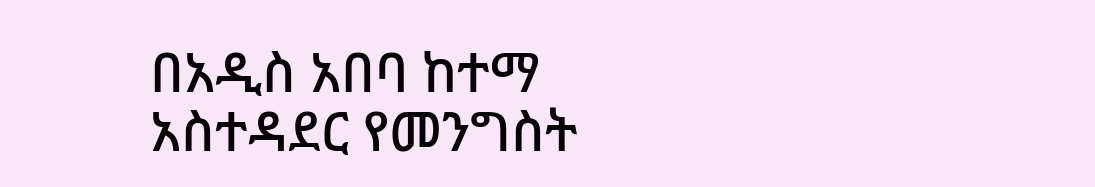በአዲስ አበባ ከተማ አስተዳደር የመንግስት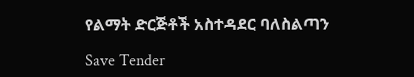የልማት ድርጅቶች አስተዳደር ባለስልጣን

Save Tender